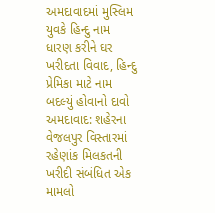અમદાવાદમાં મુસ્લિમ યુવકે હિન્દુ નામ ધારણ કરીને ઘર ખરીદતા વિવાદ, હિન્દુ પ્રેમિકા માટે નામ બદલ્યું હોવાનો દાવો
અમદાવાદ: શહેરના વેજલપુર વિસ્તારમાં રહેણાંક મિલકતની ખરીદી સંબંધિત એક મામલો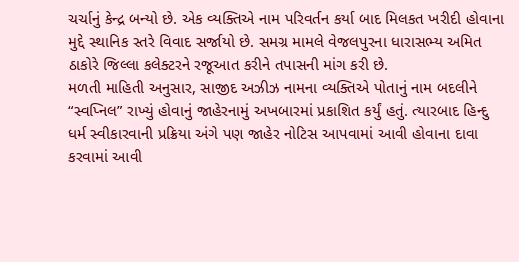ચર્ચાનું કેન્દ્ર બન્યો છે. એક વ્યક્તિએ નામ પરિવર્તન કર્યા બાદ મિલકત ખરીદી હોવાના મુદ્દે સ્થાનિક સ્તરે વિવાદ સર્જાયો છે. સમગ્ર મામલે વેજલપુરના ધારાસભ્ય અમિત ઠાકોરે જિલ્લા કલેક્ટરને રજૂઆત કરીને તપાસની માંગ કરી છે.
મળતી માહિતી અનુસાર, સાજીદ અઝીઝ નામના વ્યક્તિએ પોતાનું નામ બદલીને “સ્વપ્નિલ” રાખ્યું હોવાનું જાહેરનામું અખબારમાં પ્રકાશિત કર્યું હતું. ત્યારબાદ હિન્દુ ધર્મ સ્વીકારવાની પ્રક્રિયા અંગે પણ જાહેર નોટિસ આપવામાં આવી હોવાના દાવા કરવામાં આવી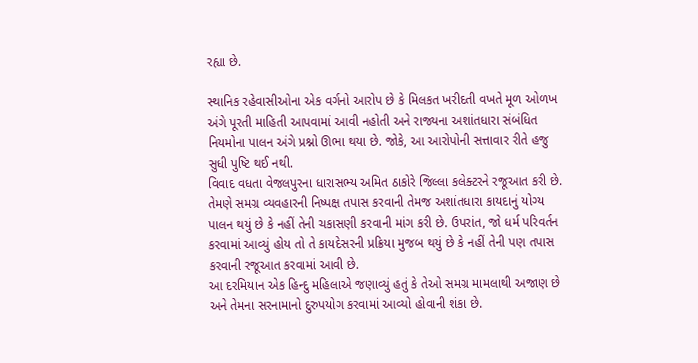રહ્યા છે.

સ્થાનિક રહેવાસીઓના એક વર્ગનો આરોપ છે કે મિલકત ખરીદતી વખતે મૂળ ઓળખ અંગે પૂરતી માહિતી આપવામાં આવી નહોતી અને રાજ્યના અશાંતધારા સંબંધિત નિયમોના પાલન અંગે પ્રશ્નો ઊભા થયા છે. જોકે, આ આરોપોની સત્તાવાર રીતે હજુ સુધી પુષ્ટિ થઈ નથી.
વિવાદ વધતા વેજલપુરના ધારાસભ્ય અમિત ઠાકોરે જિલ્લા કલેક્ટરને રજૂઆત કરી છે. તેમણે સમગ્ર વ્યવહારની નિષ્પક્ષ તપાસ કરવાની તેમજ અશાંતધારા કાયદાનું યોગ્ય પાલન થયું છે કે નહીં તેની ચકાસણી કરવાની માંગ કરી છે. ઉપરાંત, જો ધર્મ પરિવર્તન કરવામાં આવ્યું હોય તો તે કાયદેસરની પ્રક્રિયા મુજબ થયું છે કે નહીં તેની પણ તપાસ કરવાની રજૂઆત કરવામાં આવી છે.
આ દરમિયાન એક હિન્દુ મહિલાએ જણાવ્યું હતું કે તેઓ સમગ્ર મામલાથી અજાણ છે અને તેમના સરનામાનો દુરુપયોગ કરવામાં આવ્યો હોવાની શંકા છે.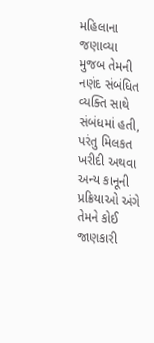મહિલાના જણાવ્યા મુજબ તેમની નણંદ સંબંધિત વ્યક્તિ સાથે સંબંધમાં હતી, પરંતુ મિલકત ખરીદી અથવા અન્ય કાનૂની પ્રક્રિયાઓ અંગે તેમને કોઈ જાણકારી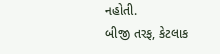નહોતી.
બીજી તરફ, કેટલાક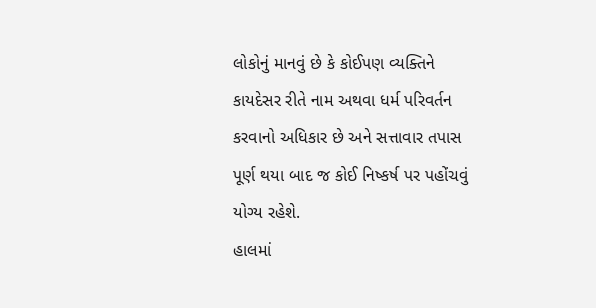લોકોનું માનવું છે કે કોઈપણ વ્યક્તિને કાયદેસર રીતે નામ અથવા ધર્મ પરિવર્તન કરવાનો અધિકાર છે અને સત્તાવાર તપાસ પૂર્ણ થયા બાદ જ કોઈ નિષ્કર્ષ પર પહોંચવું યોગ્ય રહેશે.
હાલમાં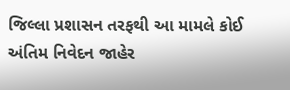જિલ્લા પ્રશાસન તરફથી આ મામલે કોઈ અંતિમ નિવેદન જાહેર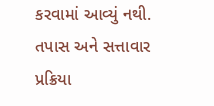કરવામાં આવ્યું નથી. તપાસ અને સત્તાવાર પ્રક્રિયા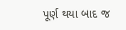પૂર્ણ થયા બાદ જ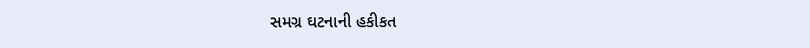સમગ્ર ઘટનાની હકીકત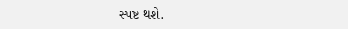સ્પષ્ટ થશે.